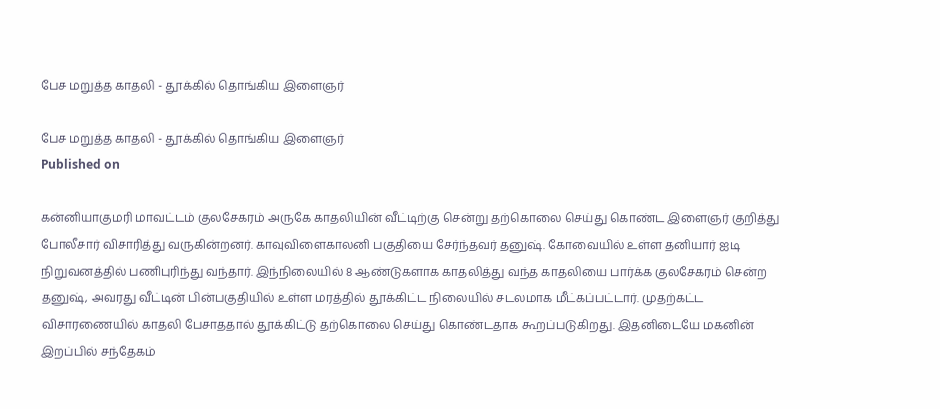பேச மறுத்த காதலி - தூக்கில் தொங்கிய இளைஞர்

பேச மறுத்த காதலி - தூக்கில் தொங்கிய இளைஞர்
Published on

கன்னியாகுமரி மாவட்டம் குலசேகரம் அருகே காதலியின் வீட்டிற்கு சென்று தற்கொலை செய்து கொண்ட இளைஞர் குறித்து போலீசார் விசாரித்து வருகின்றனர். காவுவிளைகாலனி பகுதியை சேர்ந்தவர் தனுஷ். கோவையில் உள்ள தனியார் ஐடி நிறுவனத்தில் பணிபுரிந்து வந்தார். இந்நிலையில் 8 ஆண்டுகளாக காதலித்து வந்த காதலியை பார்க்க குலசேகரம் சென்ற தனுஷ், அவரது வீட்டின் பின்பகுதியில் உள்ள மரத்தில் தூக்கிட்ட நிலையில் சடலமாக மீட்கப்பட்டார். முதற்கட்ட விசாரணையில் காதலி பேசாததால் தூக்கிட்டு தற்கொலை செய்து கொண்டதாக கூறப்படுகிறது. இதனிடையே மகனின் இறப்பில் சந்தேகம்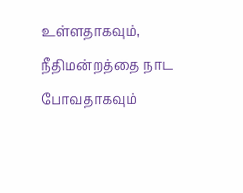உள்ளதாகவும், நீதிமன்றத்தை நாட போவதாகவும்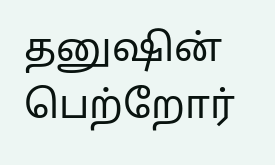தனுஷின் பெற்றோர்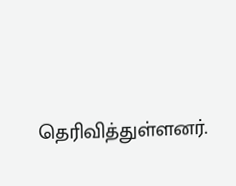தெரிவித்துள்ளனர்.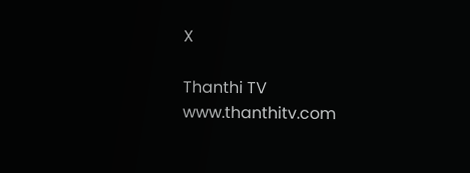X

Thanthi TV
www.thanthitv.com